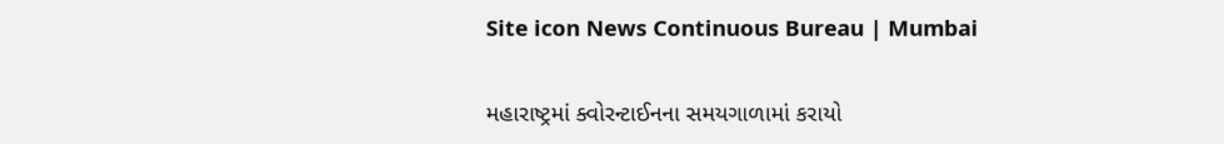Site icon News Continuous Bureau | Mumbai

મહારાષ્ટ્રમાં ક્વોરન્ટાઈનના સમયગાળામાં કરાયો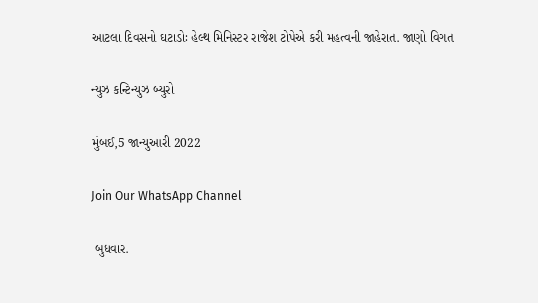આટલા દિવસનો ઘટાડોઃ હેલ્થ મિનિસ્ટર રાજેશ ટોપેએ કરી મહત્વની જાહેરાત. જાણો વિગત

ન્યુઝ કન્ટિન્યુઝ બ્યુરો

મુંબઈ,5 જાન્યુઆરી 2022

Join Our WhatsApp Channel

 બુધવાર.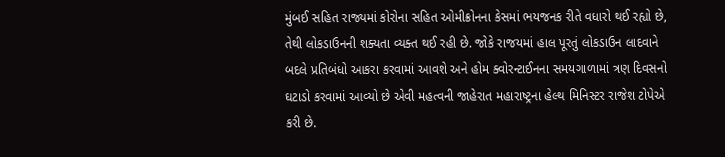મુંબઈ સહિત રાજ્યમાં કોરોના સહિત ઓમીક્રોનના કેસમાં ભયજનક રીતે વધારો થઈ રહ્યો છે, તેથી લોકડાઉનની શક્યતા વ્યક્ત થઈ રહી છે. જોકે રાજયમાં હાલ પૂરતું લોકડાઉન લાદવાને બદલે પ્રતિબંધો આકરા કરવામાં આવશે અને હોમ ક્વોરન્ટાઈનના સમયગાળામાં ત્રણ દિવસનો ઘટાડો કરવામાં આવ્યો છે એવી મહત્વની જાહેરાત મહારાષ્ટ્રના હેલ્થ મિનિસ્ટર રાજેશ ટોપેએ કરી છે.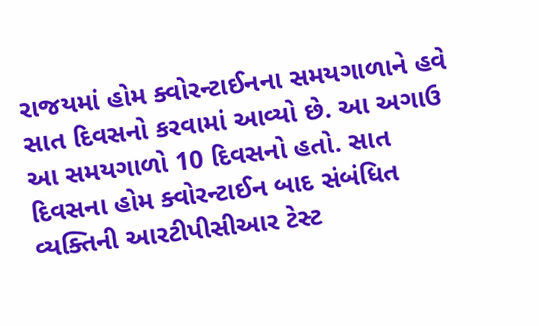રાજયમાં હોમ ક્વોરન્ટાઈનના સમયગાળાને હવે સાત દિવસનો કરવામાં આવ્યો છે. આ અગાઉ આ સમયગાળો 10 દિવસનો હતો. સાત દિવસના હોમ ક્વોરન્ટાઈન બાદ સંબંધિત વ્યક્તિની આરટીપીસીઆર ટેસ્ટ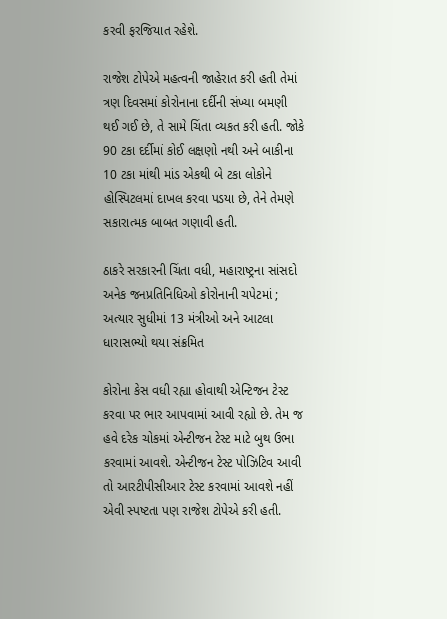કરવી ફરજિયાત રહેશે.

રાજેશ ટોપેએ મહત્વની જાહેરાત કરી હતી તેમાં ત્રણ દિવસમાં કોરોનાના દર્દીની સંખ્યા બમણી થઈ ગઈ છે, તે સામે ચિંતા વ્યકત કરી હતી. જોકે 90 ટકા દર્દીમાં કોઈ લક્ષણો નથી અને બાકીના 10 ટકા માંથી માંડ એકથી બે ટકા લોકોને હોસ્પિટલમાં દાખલ કરવા પડયા છે, તેને તેમણે સકારાત્મક બાબત ગણાવી હતી.

ઠાકરે સરકારની ચિંતા વધી, મહારાષ્ટ્રના સાંસદો અનેક જનપ્રતિનિધિઓ કોરોનાની ચપેટમાં ; અત્યાર સુધીમાં 13 મંત્રીઓ અને આટલા ધારાસભ્યો થયા સંક્રમિત

કોરોના કેસ વધી રહ્યા હોવાથી એન્ટિજન ટેસ્ટ કરવા પર ભાર આપવામાં આવી રહ્યો છે. તેમ જ હવે દરેક ચોકમાં એન્ટીજન ટેસ્ટ માટે બુથ ઉભા કરવામાં આવશે. એન્ટીજન ટેસ્ટ પોઝિટિવ આવી તો આરટીપીસીઆર ટેસ્ટ કરવામાં આવશે નહીં  એવી સ્પષ્ટતા પણ રાજેશ ટોપેએ કરી હતી.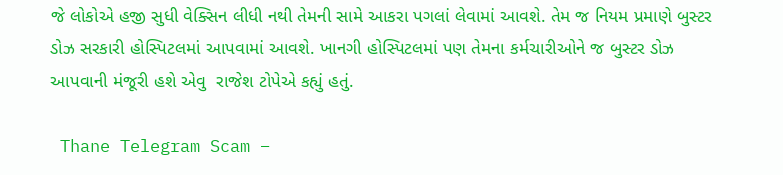જે લોકોએ હજી સુધી વેક્સિન લીધી નથી તેમની સામે આકરા પગલાં લેવામાં આવશે. તેમ જ નિયમ પ્રમાણે બુસ્ટર ડોઝ સરકારી હોસ્પિટલમાં આપવામાં આવશે. ખાનગી હોસ્પિટલમાં પણ તેમના કર્મચારીઓને જ બુસ્ટર ડોઝ આપવાની મંજૂરી હશે એવુ  રાજેશ ટોપેએ કહ્યું હતું.

 Thane Telegram Scam –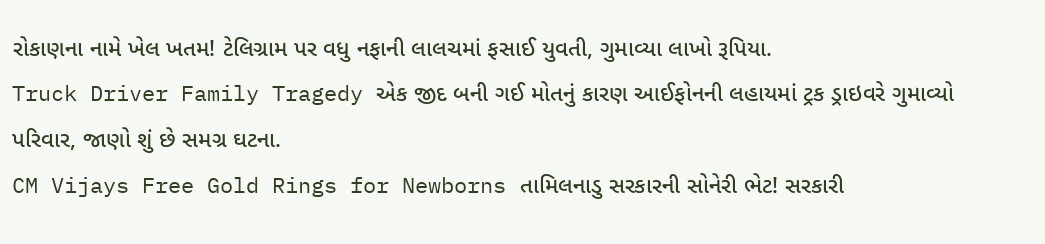રોકાણના નામે ખેલ ખતમ! ટેલિગ્રામ પર વધુ નફાની લાલચમાં ફસાઈ યુવતી, ગુમાવ્યા લાખો રૂપિયા.
Truck Driver Family Tragedy એક જીદ બની ગઈ મોતનું કારણ આઈફોનની લહાયમાં ટ્રક ડ્રાઇવરે ગુમાવ્યો પરિવાર, જાણો શું છે સમગ્ર ઘટના.
CM Vijays Free Gold Rings for Newborns તામિલનાડુ સરકારની સોનેરી ભેટ! સરકારી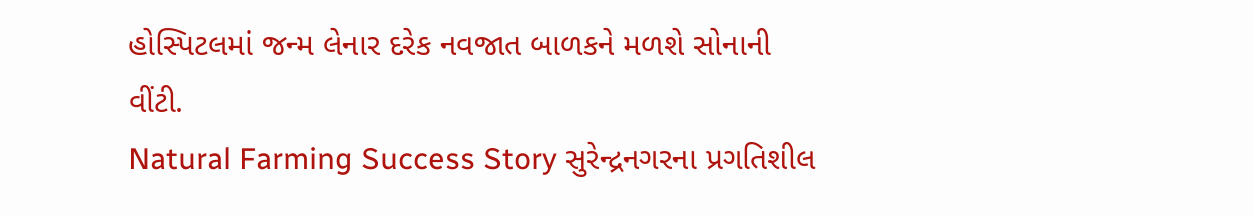હોસ્પિટલમાં જન્મ લેનાર દરેક નવજાત બાળકને મળશે સોનાની વીંટી.
Natural Farming Success Story સુરેન્દ્રનગરના પ્રગતિશીલ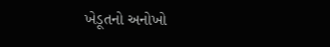ખેડૂતનો અનોખો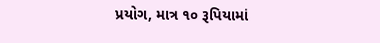પ્રયોગ, માત્ર ૧૦ રૂપિયામાં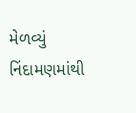મેળવ્યું નિંદામણમાંથી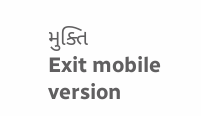મુક્તિ
Exit mobile version